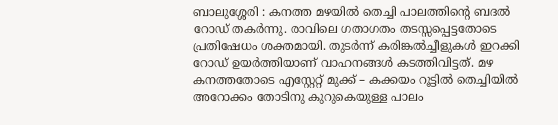ബാലുശ്ശേരി : കനത്ത മഴയിൽ തെച്ചി പാലത്തിന്റെ ബദൽ റോഡ് തകർന്നു. രാവിലെ ഗതാഗതം തടസ്സപ്പെട്ടതോടെ പ്രതിഷേധം ശക്തമായി. തുടർന്ന് കരിങ്കൽച്ചീളുകൾ ഇറക്കി റോഡ് ഉയർത്തിയാണ് വാഹനങ്ങൾ കടത്തിവിട്ടത്. മഴ കനത്തതോടെ എസ്റ്റേറ്റ് മുക്ക് – കക്കയം റൂട്ടിൽ തെച്ചിയിൽ അറോക്കം തോടിനു കുറുകെയുള്ള പാലം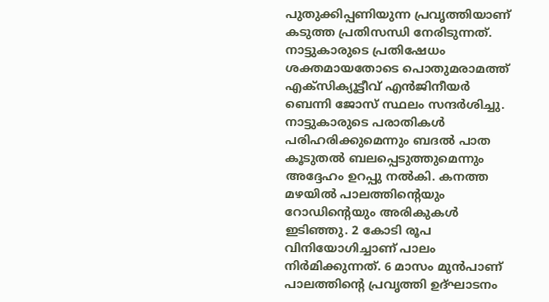പുതുക്കിപ്പണിയുന്ന പ്രവൃത്തിയാണ് കടുത്ത പ്രതിസന്ധി നേരിടുന്നത്.
നാട്ടുകാരുടെ പ്രതിഷേധം ശക്തമായതോടെ പൊതുമരാമത്ത് എക്സിക്യൂട്ടീവ് എൻജിനീയർ ബെന്നി ജോസ് സ്ഥലം സന്ദർശിച്ചു. നാട്ടുകാരുടെ പരാതികൾ പരിഹരിക്കുമെന്നും ബദൽ പാത കൂടുതൽ ബലപ്പെടുത്തുമെന്നും അദ്ദേഹം ഉറപ്പു നൽകി. കനത്ത മഴയിൽ പാലത്തിന്റെയും റോഡിന്റെയും അരികുകൾ ഇടിഞ്ഞു. 2 കോടി രൂപ വിനിയോഗിച്ചാണ് പാലം നിർമിക്കുന്നത്. 6 മാസം മുൻപാണ് പാലത്തിന്റെ പ്രവൃത്തി ഉദ്ഘാടനം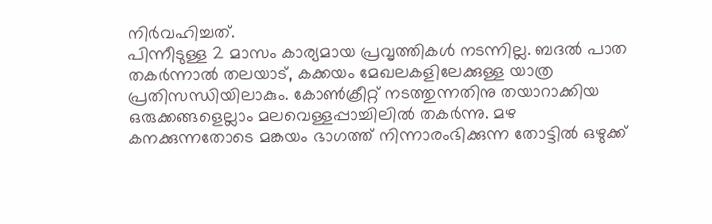നിർവഹിച്ചത്.
പിന്നീടുള്ള 2 മാസം കാര്യമായ പ്രവൃത്തികൾ നടന്നില്ല. ബദൽ പാത തകർന്നാൽ തലയാട്, കക്കയം മേഖലകളിലേക്കുള്ള യാത്ര പ്രതിസന്ധിയിലാകും. കോൺക്രീറ്റ് നടത്തുന്നതിനു തയാറാക്കിയ ഒരുക്കങ്ങളെല്ലാം മലവെള്ളപ്പാച്ചിലിൽ തകർന്നു. മഴ കനക്കുന്നതോടെ മങ്കയം ഭാഗത്ത് നിന്നാരംഭിക്കുന്ന തോട്ടിൽ ഒഴുക്ക്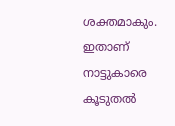ശക്തമാകും. ഇതാണ് നാട്ടുകാരെ കൂടുതൽ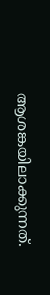ആശങ്കയിലാക്കുന്നത്.